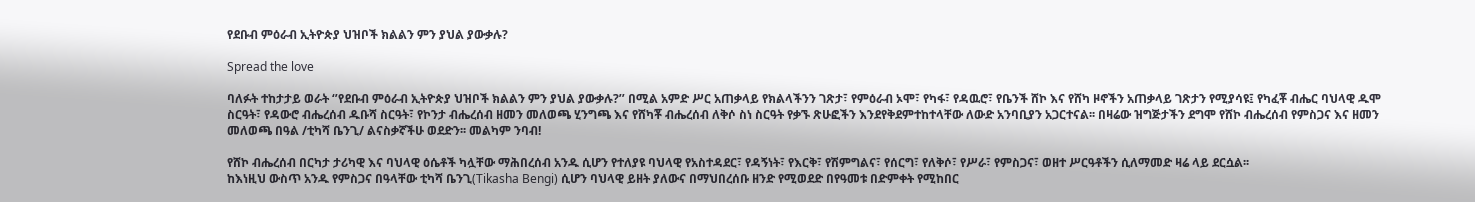የደቡብ ምዕራብ ኢትዮጵያ ህዝቦች ክልልን ምን ያህል ያውቃሉ?

Spread the love

ባለፉት ተከታታይ ወራት ‘’የደቡብ ምዕራብ ኢትዮጵያ ህዝቦች ክልልን ምን ያህል ያውቃሉ?’’ በሚል አምድ ሥር አጠቃላይ የክልላችንን ገጽታ፣ የምዕራብ ኦሞ፣ የካፋ፣ የዳዉሮ፣ የቤንች ሸኮ እና የሸካ ዞኖችን አጠቃላይ ገጽታን የሚያሳዩ፤ የካፈቾ ብሔር ባህላዊ ዱሞ ስርዓት፣ የዳውሮ ብሔረሰብ ዱቡሻ ስርዓት፣ የኮንታ ብሔረሰብ ዘመን መለወጫ ሂንግጫ እና የሸካቾ ብሔረሰብ ለቅሶ ስነ ስርዓት የቃኙ ጽሁፎችን እንደየቅደምተከተላቸው ለውድ አንባቢያን አጋርተናል፡፡ በዛሬው ዝግጅታችን ደግሞ የሸኮ ብሔረሰብ የምስጋና እና ዘመን መለወጫ በዓል /ቲካሻ ቤንጊ/ ልናስቃኛችሁ ወደድን፡፡ መልካም ንባብ!

የሸኮ ብሔረሰብ በርካታ ታሪካዊ እና ባህላዊ ዕሴቶች ካሏቸው ማሕበረሰብ አንዱ ሲሆን የተለያዩ ባህላዊ የአስተዳደር፣ የዳኝነት፣ የእርቅ፣ የሽምግልና፣ የሰርግ፣ የለቅሶ፣ የሥራ፣ የምስጋና፣ ወዘተ ሥርዓቶችን ሲለማመድ ዛሬ ላይ ደርሷል፡፡
ከእነዚህ ውስጥ አንዱ የምስጋና በዓላቸው ቲካሻ ቤንጊ(Tikasha Bengi) ሲሆን ባህላዊ ይዘት ያለውና በማህበረሰቡ ዘንድ የሚወደድ በየዓመቱ በድምቀት የሚከበር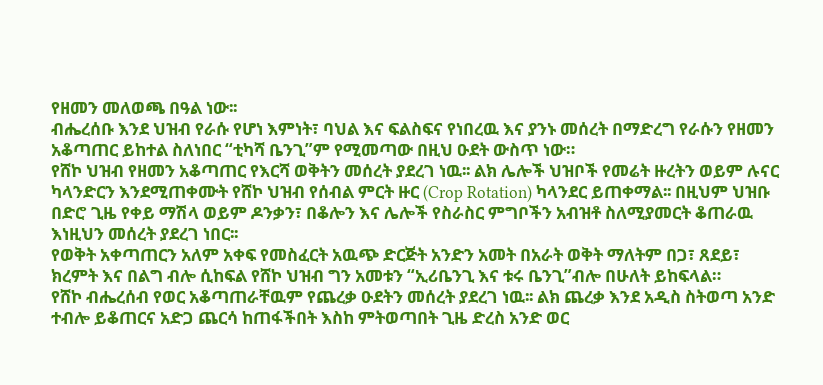የዘመን መለወጫ በዓል ነው፡፡
ብሔረሰቡ እንደ ህዝብ የራሱ የሆነ እምነት፣ ባህል እና ፍልስፍና የነበረዉ እና ያንኑ መሰረት በማድረግ የራሱን የዘመን አቆጣጠር ይከተል ስለነበር “ቲካሻ ቤንጊ”ም የሚመጣው በዚህ ዑደት ውስጥ ነው።
የሸኮ ህዝብ የዘመን አቆጣጠር የእርሻ ወቅትን መሰረት ያደረገ ነዉ፡፡ ልክ ሌሎች ህዝቦች የመሬት ዙረትን ወይም ሉናር ካላንድርን እንደሚጠቀሙት የሸኮ ህዝብ የሰብል ምርት ዙር (Crop Rotation) ካላንደር ይጠቀማል፡፡ በዚህም ህዝቡ በድሮ ጊዜ የቀይ ማሽላ ወይም ዶንቃን፣ በቆሎን እና ሌሎች የስራስር ምግቦችን አብዝቶ ስለሚያመርት ቆጠራዉ እነዚህን መሰረት ያደረገ ነበር፡፡
የወቅት አቀጣጠርን አለም አቀፍ የመስፈርት አዉጭ ድርጅት አንድን አመት በአራት ወቅት ማለትም በጋ፣ ጸደይ፣ ክረምት እና በልግ ብሎ ሲከፍል የሸኮ ህዝብ ግን አመቱን “ኢሪቤንጊ እና ቱሩ ቤንጊ”ብሎ በሁለት ይከፍላል።
የሸኮ ብሔረሰብ የወር አቆጣጠራቸዉም የጨረቃ ዑደትን መሰረት ያደረገ ነዉ፡፡ ልክ ጨረቃ እንደ አዲስ ስትወጣ አንድ ተብሎ ይቆጠርና አድጋ ጨርሳ ከጠፋችበት እስከ ምትወጣበት ጊዜ ድረስ አንድ ወር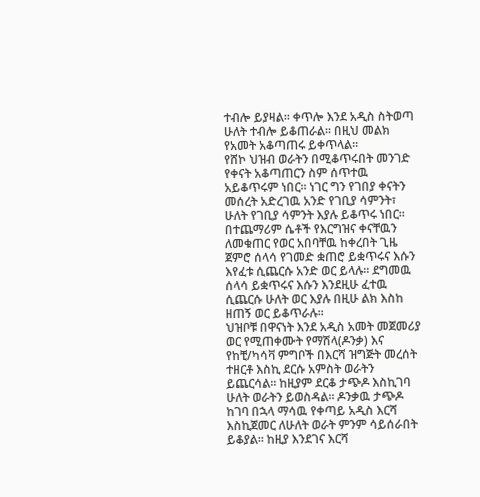ተብሎ ይያዛል፡፡ ቀጥሎ እንደ አዲስ ስትወጣ ሁለት ተብሎ ይቆጠራል፡፡ በዚህ መልክ የአመት አቆጣጠሩ ይቀጥላል፡፡
የሸኮ ህዝብ ወራትን በሚቆጥሩበት መንገድ የቀናት አቆጣጠርን ስም ሰጥተዉ አይቆጥሩም ነበር፡፡ ነገር ግን የገበያ ቀናትን መሰረት አድረገዉ አንድ የገቢያ ሳምንት፣ ሁለት የገቢያ ሳምንት እያሉ ይቆጥሩ ነበር፡፡ በተጨማሪም ሴቶች የእርግዝና ቀናቸዉን ለመቁጠር የወር አበባቸዉ ከቀረበት ጊዜ ጀምሮ ሰላሳ የገመድ ቋጠሮ ይቋጥሩና እሱን እየፈቱ ሲጨርሱ አንድ ወር ይላሉ፡፡ ደግመዉ ሰላሳ ይቋጥሩና እሱን እንደዚሁ ፈተዉ ሲጨርሱ ሁለት ወር እያሉ በዚሁ ልክ እስከ ዘጠኝ ወር ይቆጥራሉ፡፡
ህዝቦቹ በዋናነት እንደ አዲስ አመት መጀመሪያ ወር የሚጠቀሙት የማሽላ(ዶንቃ) እና የከቺ/ካሳቫ ምግቦች በእርሻ ዝግጅት መረሰት ተዘርቶ እስኪ ደርሱ አምስት ወራትን ይጨርሳል፡፡ ከዚያም ደርቆ ታጭዶ እስኪገባ ሁለት ወራትን ይወስዳል፡፡ ዶንቃዉ ታጭዶ ከገባ በኋላ ማሳዉ የቀጣይ አዲስ እርሻ እስኪጀመር ለሁለት ወራት ምንም ሳይሰራበት ይቆያል፡፡ ከዚያ እንደገና እርሻ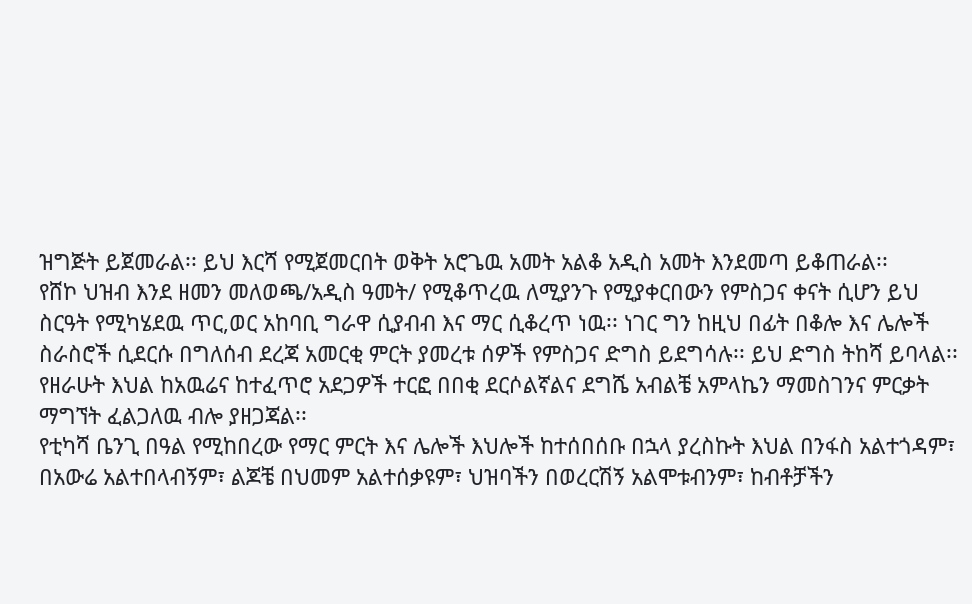ዝግጅት ይጀመራል፡፡ ይህ እርሻ የሚጀመርበት ወቅት አሮጌዉ አመት አልቆ አዲስ አመት እንደመጣ ይቆጠራል፡፡
የሸኮ ህዝብ እንደ ዘመን መለወጫ/አዲስ ዓመት/ የሚቆጥረዉ ለሚያንጉ የሚያቀርበውን የምስጋና ቀናት ሲሆን ይህ ስርዓት የሚካሄደዉ ጥር,ወር አከባቢ ግራዋ ሲያብብ እና ማር ሲቆረጥ ነዉ፡፡ ነገር ግን ከዚህ በፊት በቆሎ እና ሌሎች ስራስሮች ሲደርሱ በግለሰብ ደረጃ አመርቂ ምርት ያመረቱ ሰዎች የምስጋና ድግስ ይደግሳሉ፡፡ ይህ ድግስ ትከሻ ይባላል፡፡ የዘራሁት እህል ከአዉሬና ከተፈጥሮ አደጋዎች ተርፎ በበቂ ደርሶልኛልና ደግሼ አብልቼ አምላኬን ማመስገንና ምርቃት ማግኘት ፈልጋለዉ ብሎ ያዘጋጃል፡፡
የቲካሻ ቤንጊ በዓል የሚከበረው የማር ምርት እና ሌሎች እህሎች ከተሰበሰቡ በኋላ ያረስኩት እህል በንፋስ አልተጎዳም፣ በአውሬ አልተበላብኝም፣ ልጆቼ በህመም አልተሰቃዩም፣ ህዝባችን በወረርሽኝ አልሞቱብንም፣ ከብቶቻችን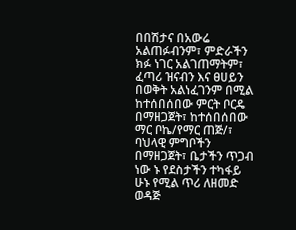በበሽታና በአውሬ አልጠፉብንም፣ ምድራችን ክፉ ነገር አልገጠማትም፣ ፈጣሪ ዝናብን እና ፀሀይን በወቅት አልነፈገንም በሚል ከተሰበሰበው ምርት ቦርዴ በማዘጋጀት፣ ከተሰበሰበው ማር ቦኬ/የማር ጠጅ/፣ ባህላዊ ምግቦችን በማዘጋጀት፣ ቤታችን ጥጋብ ነው ኑ የደስታችን ተካፋይ ሁኑ የሚል ጥሪ ለዘመድ ወዳጅ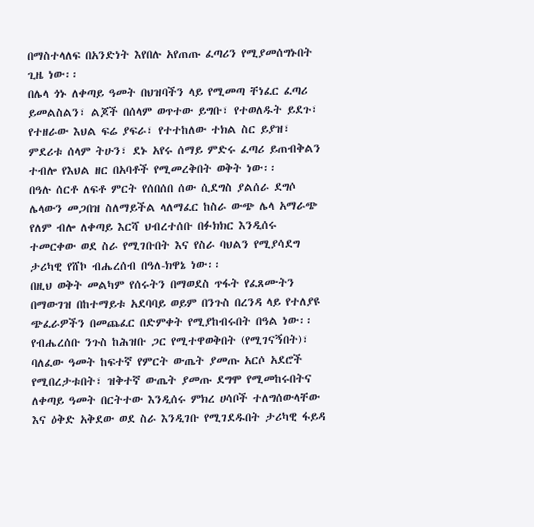በማስተላለፍ በአንድነት እየበሉ አየጠጡ ፈጣሪን የሚያመሰግኑበት ጊዜ ነው፡፡
በሌላ ጎኑ ለቀጣይ ዓመት በህዝባችን ላይ የሚመጣ ቸነፈር ፈጣሪ ይመልስልን፣ ልጆች በሰላም ወጥተው ይግቡ፣ የተወለዱት ይደጉ፣ የተዘራው እህል ፍሬ ያፍራ፣ የተተከለው ተክል ስር ይያዝ፣ ምደሪቱ ሰላም ትሁን፣ ደኑ አየሩ ሰማይ ምድሩ ፈጣሪ ይጠብቅልን ተብሎ የእህል ዘር በአባቶች የሚመረቅበት ወቅት ነው፡፡
በዓሉ ሰርቶ ለፍቶ ምርት የሰበሰበ ሰው ሲደግስ ያልሰራ ደግሶ ሌላውን መጋበዝ ስለማይችል ላለማፈር ከስራ ውጭ ሌላ አማራጭ የለም ብሎ ለቀጣይ እርሻ ህብረተሰቡ በፉክክር እንዲሰሩ ተመርቀው ወደ ስራ የሚገቡበት እና የስራ ባህልን የሚያሳደግ ታሪካዊ የሸኮ ብሔረሰብ በዓለ-ክዋኔ ነው፡፡
በዚህ ወቅት መልካም የሰሩትን በማወደስ ጥፋት የፈጸሙትን በማውገዝ በከተማይቱ አደባባይ ወይም በንጉስ በረንዳ ላይ የተለያዩ ጭፈራዎችን በመጨፈር በድምቀት የሚያከብሩበት በዓል ነው፡፡
የብሔረሰቡ ንጉስ ከሕዝቡ ጋር የሚተዋወቅበት (የሚገናኝበት)፣ ባለፈው ዓመት ከፍተኛ የምርት ውጤት ያመጡ አርሶ አደሮች የሚበረታቱበት፣ ዝቅተኛ ውጤት ያመጡ ደግሞ የሚመከሩበትና ለቀጣይ ዓመት በርትተው እንዲሰሩ ምክረ ሀሳቦች ተለግሰውላቸው እና ዕቅድ አቅደው ወደ ስራ እንዲገቡ የሚገደዱበት ታሪካዊ ፋይዳ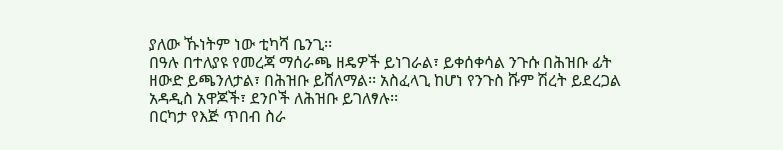ያለው ኹነትም ነው ቲካሻ ቤንጊ፡፡
በዓሉ በተለያዩ የመረጃ ማሰራጫ ዘዴዎች ይነገራል፣ ይቀሰቀሳል ንጉሱ በሕዝቡ ፊት ዘውድ ይጫንለታል፣ በሕዝቡ ይሸለማል፡፡ አስፈላጊ ከሆነ የንጉስ ሹም ሽረት ይደረጋል አዳዲስ አዋጆች፣ ደንቦች ለሕዝቡ ይገለፃሉ፡፡
በርካታ የእጅ ጥበብ ስራ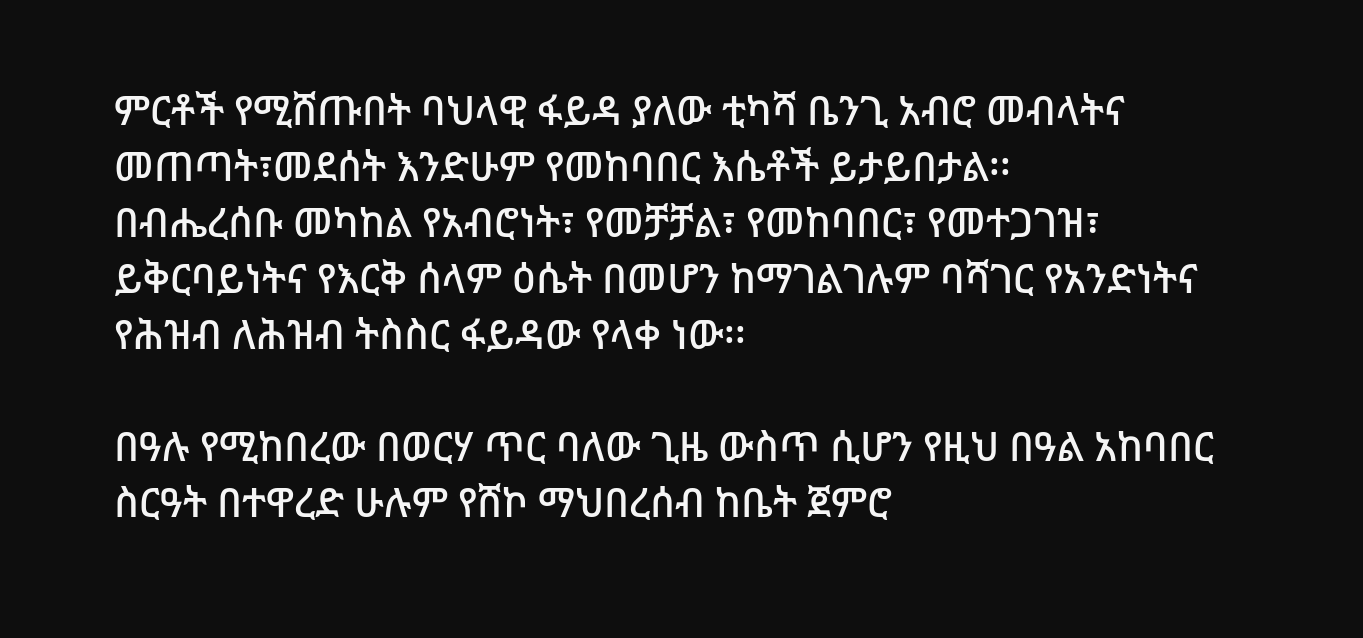ምርቶች የሚሸጡበት ባህላዊ ፋይዳ ያለው ቲካሻ ቤንጊ አብሮ መብላትና መጠጣት፣መደሰት እንድሁም የመከባበር እሴቶች ይታይበታል፡፡
በብሔረሰቡ መካከል የአብሮነት፣ የመቻቻል፣ የመከባበር፣ የመተጋገዝ፣ ይቅርባይነትና የእርቅ ሰላም ዕሴት በመሆን ከማገልገሉም ባሻገር የአንድነትና የሕዝብ ለሕዝብ ትስስር ፋይዳው የላቀ ነው፡፡

በዓሉ የሚከበረው በወርሃ ጥር ባለው ጊዜ ውስጥ ሲሆን የዚህ በዓል አከባበር ስርዓት በተዋረድ ሁሉም የሸኮ ማህበረሰብ ከቤት ጀምሮ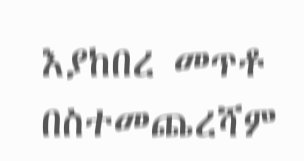እያከበረ መጥቶ በስተመጨረሻም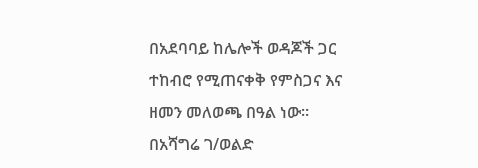በአደባባይ ከሌሎች ወዳጆች ጋር ተከብሮ የሚጠናቀቅ የምስጋና እና ዘመን መለወጫ በዓል ነው፡፡
በአሻግሬ ገ/ወልድ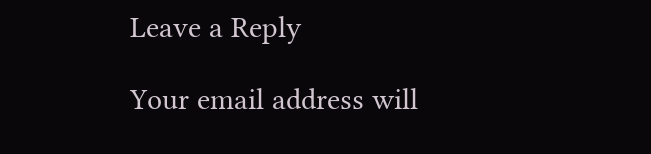Leave a Reply

Your email address will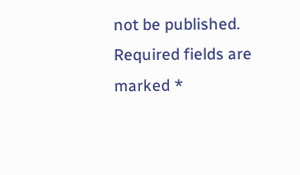not be published. Required fields are marked *